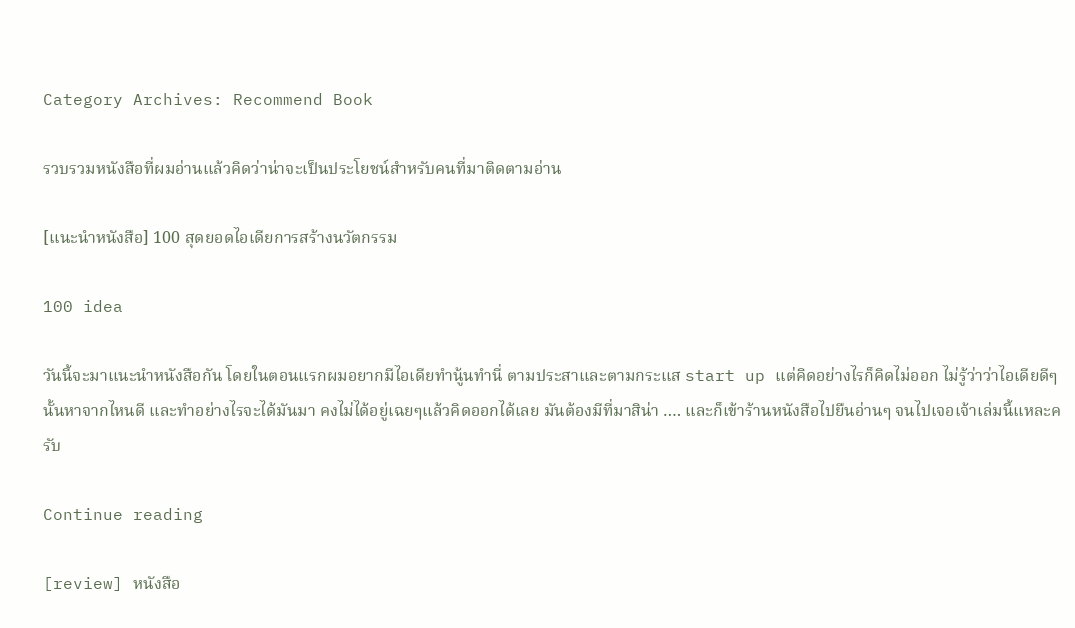Category Archives: Recommend Book

รวบรวมหนังสือที่ผมอ่านแล้วคิดว่าน่าจะเป็นประโยชน์สำหรับคนที่มาติดตามอ่าน

[แนะนำหนังสือ] 100 สุดยอดไอเดียการสร้างนวัตกรรม

100 idea

วันนี้จะมาแนะนำหนังสือกัน โดยในตอนแรกผมอยากมีไอเดียทำนู้นทำนี่ ตามประสาและตามกระแส start up แต่คิดอย่างไรก็คิดไม่ออก ไม่รู้ว่าว่าไอเดียดีๆนั้นหาจากไหนดี และทำอย่างไรจะได้มันมา คงไม่ได้อยู่เฉยๆแล้วคิดออกได้เลย มันต้องมีที่มาสิน่า …. และก็เข้าร้านหนังสือไปยืนอ่านๆ จนไปเจอเจ้าเล่มนี้แหละครับ

Continue reading

[review] หนังสือ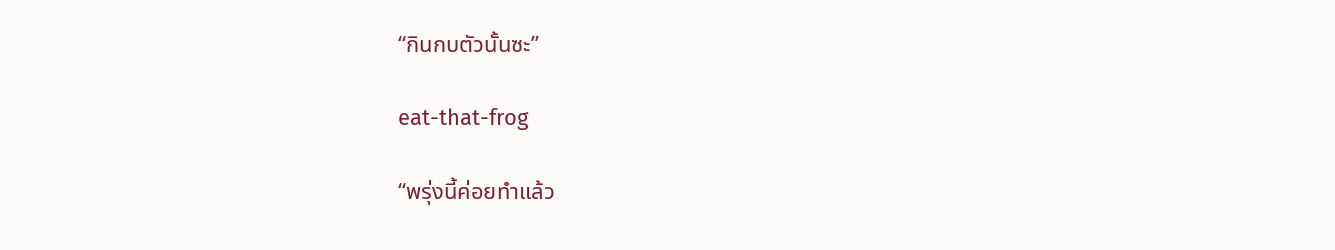“กินกบตัวนั้นซะ”

eat-that-frog

“พรุ่งนี้ค่อยทำแล้ว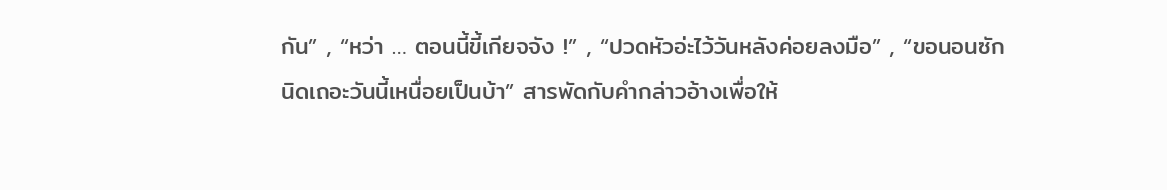กัน” , “หว่า … ตอนนี้ขี้เกียจจัง !” , “ปวดหัวอ่ะไว้วันหลังค่อยลงมือ” , “ขอนอนซักนิดเถอะวันนี้เหนื่อยเป็นบ้า” สารพัดกับคำกล่าวอ้างเพื่อให้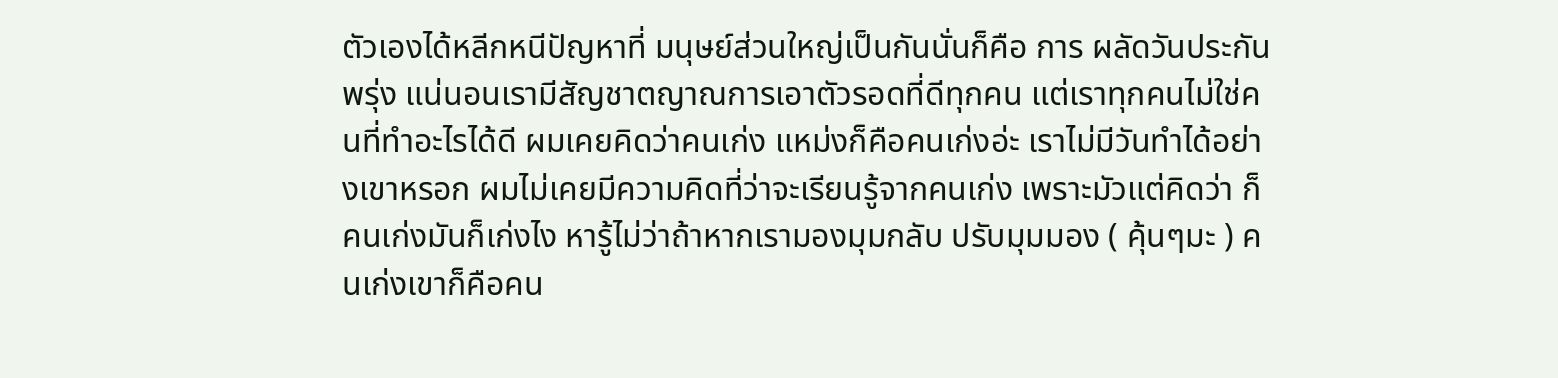ตัวเองได้หลีกหนีปัญหาที่ มนุษย์ส่วนใหญ่เป็นกันนั่นก็คือ การ ผลัดวันประกันพรุ่ง แน่นอนเรามีสัญชาตญาณการเอาตัวรอดที่ดีทุกคน แต่เราทุกคนไม่ใช่คนที่ทำอะไรได้ดี ผมเคยคิดว่าคนเก่ง แหม่งก็คือคนเก่งอ่ะ เราไม่มีวันทำได้อย่างเขาหรอก ผมไม่เคยมีความคิดที่ว่าจะเรียนรู้จากคนเก่ง เพราะมัวแต่คิดว่า ก็คนเก่งมันก็เก่งไง หารู้ไม่ว่าถ้าหากเรามองมุมกลับ ปรับมุมมอง ( คุ้นๆมะ ) คนเก่งเขาก็คือคน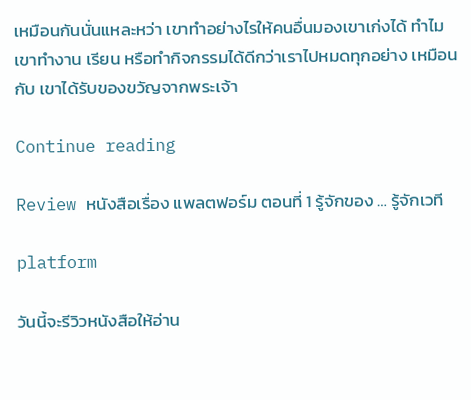เหมือนกันนั่นแหละหว่า เขาทำอย่างไรให้คนอื่นมองเขาเก่งได้ ทำไมเขาทำงาน เรียน หรือทำกิจกรรมได้ดีกว่าเราไปหมดทุกอย่าง เหมือนกับ เขาได้รับของขวัญจากพระเจ้า

Continue reading

Review หนังสือเรื่อง แพลตฟอร์ม ตอนที่ 1 รู้จักของ … รู้จักเวที

platform

วันนี้จะรีวิวหนังสือให้อ่าน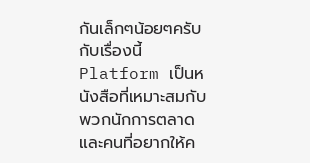กันเล็กๆน้อยๆครับ กับเรื่องนี้ Platform เป็นหนังสือที่เหมาะสมกับพวกนักการตลาดและคนที่อยากให้ค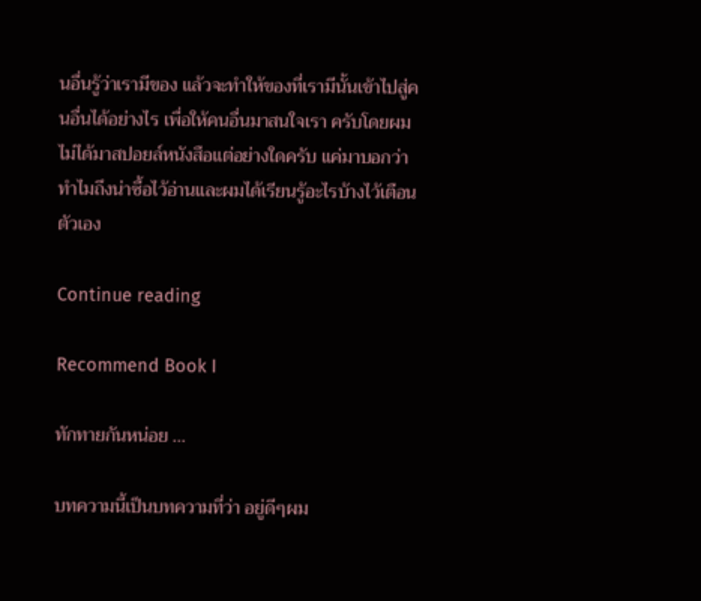นอื่นรู้ว่าเรามีของ แล้วจะทำให้ของที่เรามีนั้นเข้าไปสู่คนอื่นได้อย่างไร เพื่อให้คนอื่นมาสนใจเรา ครับโดยผมไม่ได้มาสปอยล์หนังสือแต่อย่างใดครับ แค่มาบอกว่าทำไมถึงน่าซื้อไว้อ่านและผมได้เรียนรู้อะไรบ้างไว้เตือนตัวเอง

Continue reading

Recommend Book I

ทักทายกันหน่อย …

บทความนี้เป็นบทความที่ว่า อยู่ดีๆผม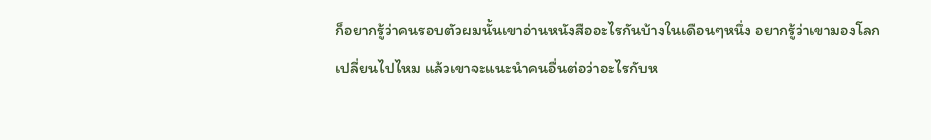ก็อยากรู้ว่าคนรอบตัวผมนั้นเขาอ่านหนังสืออะไรกันบ้างในเดือนๆหนึ่ง อยากรู้ว่าเขามองโลกเปลี่ยนไปไหม แล้วเขาจะแนะนำคนอื่นต่อว่าอะไรกับห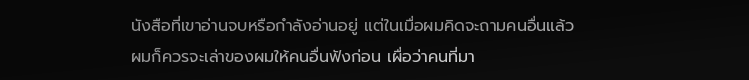นังสือที่เขาอ่านจบหรือกำลังอ่านอยู่ แต่ในเมื่อผมคิดจะถามคนอื่นแล้วผมก็ควรจะเล่าของผมให้คนอื่นฟังก่อน เผื่อว่าคนที่มา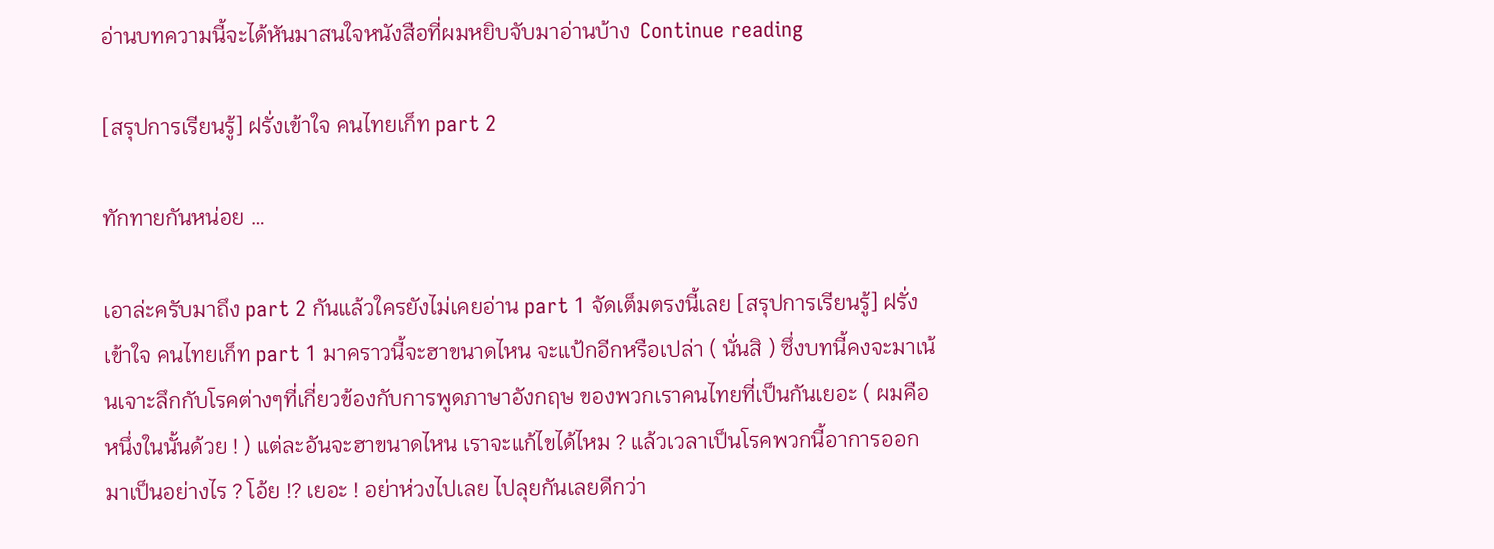อ่านบทความนี้จะได้หันมาสนใจหนังสือที่ผมหยิบจับมาอ่านบ้าง  Continue reading

[สรุปการเรียนรู้] ฝรั่งเข้าใจ คนไทยเก็ท part 2

ทักทายกันหน่อย …

เอาล่ะครับมาถึง part 2 กันแล้วใครยังไม่เคยอ่าน part 1 จัดเต็มตรงนี้เลย [สรุปการเรียนรู้] ฝรั่งเข้าใจ คนไทยเก็ท part 1 มาคราวนี้จะฮาขนาดไหน จะแป้กอีกหรือเปล่า ( นั่นสิ ) ซึ่งบทนี้คงจะมาเน้นเจาะลึกกับโรคต่างๆที่เกี่ยวข้องกับการพูดภาษาอังกฤษ ของพวกเราคนไทยที่เป็นกันเยอะ ( ผมคือหนึ่งในนั้นด้วย ! ) แต่ละอันจะฮาขนาดไหน เราจะแก้ไขได้ไหม ? แล้วเวลาเป็นโรคพวกนี้อาการออกมาเป็นอย่างไร ? โอ้ย !? เยอะ ! อย่าห่วงไปเลย ไปลุยกันเลยดีกว่า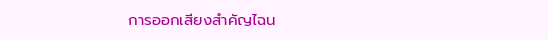การออกเสียงสำคัญไฉน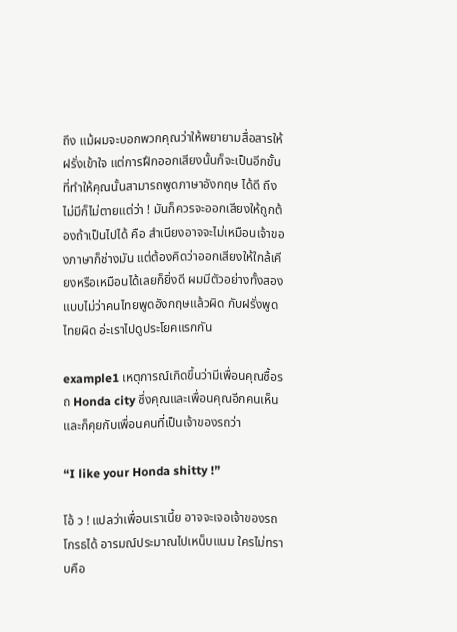ถึง แม้ผมจะบอกพวกคุณว่าให้พยายามสื่อสารให้ฝรั่งเข้าใจ แต่การฝึกออกเสียงนั้นก็จะเป็นอีกขั้นที่ทำให้คุณนั้นสามารถพูดภาษาอังกฤษ ได้ดี ถึงไม่มีก็ไม่ตายแต่ว่า ! มันก็ควรจะออกเสียงให้ถูกต้องถ้าเป็นไปได้ คือ สำเนียงอาจจะไม่เหมือนเจ้าของภาษาก็ช่างมัน แต่ต้องคิดว่าออกเสียงให้ใกล้เคียงหรือเหมือนได้เลยก็ยิ่งดี ผมมีตัวอย่างทั้งสองแบบไม่ว่าคนไทยพูดอังกฤษแล้วผิด กับฝรั่งพูดไทยผิด อ่ะเราไปดูประโยคแรกกัน

example1 เหตุการณ์เกิดขึ้นว่ามีเพื่อนคุณซื้อรถ Honda city ซึ่งคุณและเพื่อนคุณอีกคนเห็นและก็คุยกับเพื่อนคนที่เป็นเจ้าของรถว่า

“I like your Honda shitty !”

โอ้ ว ! แปลว่าเพื่อนเราเนี้ย อาจจะเจอเจ้าของรถโกรธได้ อารมณ์ประมาณไปเหน็บแนม ใครไม่ทราบคือ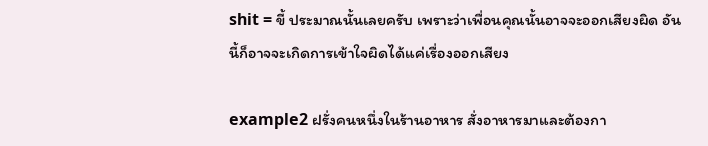shit = ขี้ ประมาณนั้นเลยครับ เพราะว่าเพื่อนคุณนั้นอาจจะออกเสียงผิด อันนี้ก็อาจจะเกิดการเข้าใจผิดได้แค่เรื่องออกเสียง

example2 ฝรั่งคนหนึ่งในร้านอาหาร สั่งอาหารมาและต้องกา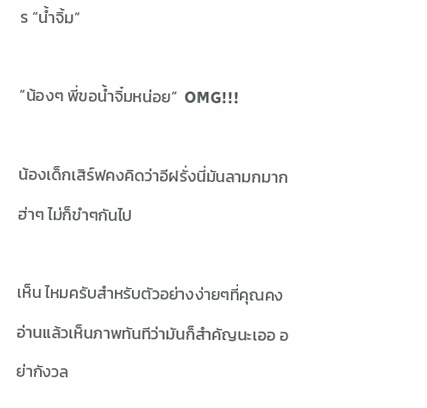ร “น้ำจิ้ม”

“น้องๆ พี่ขอน้ำจิ๋มหน่อย”  OMG!!!

น้องเด็กเสิร์ฟคงคิดว่าอีฝรั่งนี่มันลามกมาก ฮ่าๆ ไม่ก็ขำๆกันไป

เห็น ไหมครับสำหรับตัวอย่างง่ายๆที่คุณคงอ่านแล้วเห็นภาพทันทีว่ามันก็สำคัญนะเออ อย่ากังวล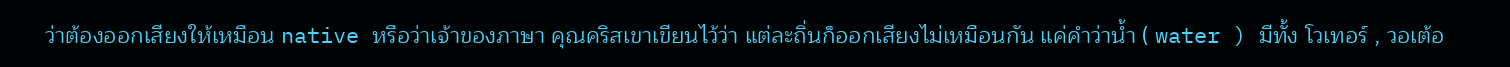ว่าต้องออกเสียงให้เหมือน native หรือว่าเจ้าของภาษา คุณคริสเขาเขียนไว้ว่า แต่ละถิ่นก็ออกเสียงไม่เหมือนกัน แค่คำว่าน้ำ ( water ) มีทั้ง โวเทอร์ , วอเต้อ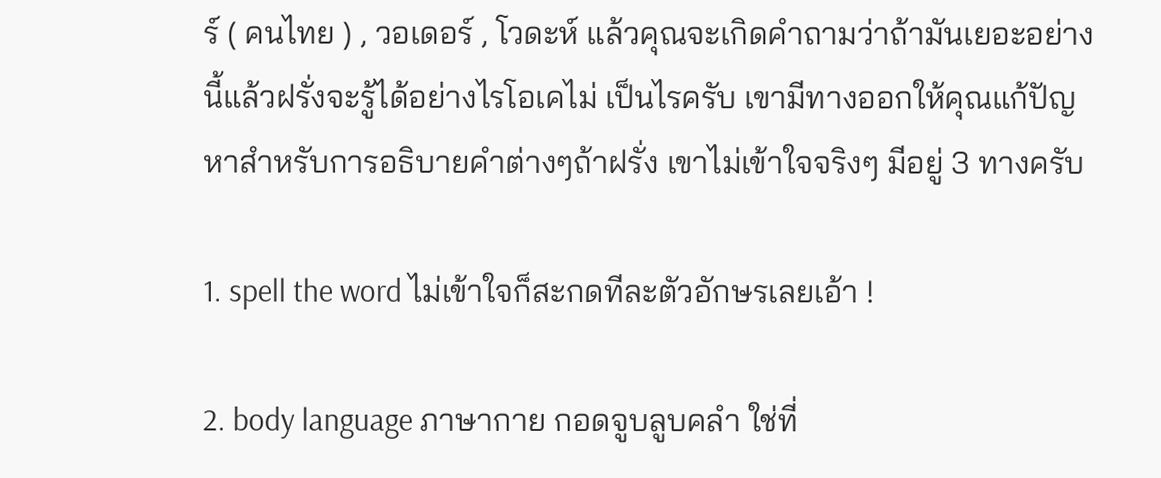ร์ ( คนไทย ) , วอเดอร์ , โวดะห์ แล้วคุณจะเกิดคำถามว่าถ้ามันเยอะอย่างนี้แล้วฝรั่งจะรู้ได้อย่างไรโอเคไม่ เป็นไรครับ เขามีทางออกให้คุณแก้ปัญหาสำหรับการอธิบายคำต่างๆถ้าฝรั่ง เขาไม่เข้าใจจริงๆ มีอยู่ 3 ทางครับ

1. spell the word ไม่เข้าใจก็สะกดทีละตัวอักษรเลยเอ้า !

2. body language ภาษากาย กอดจูบลูบคลำ ใช่ที่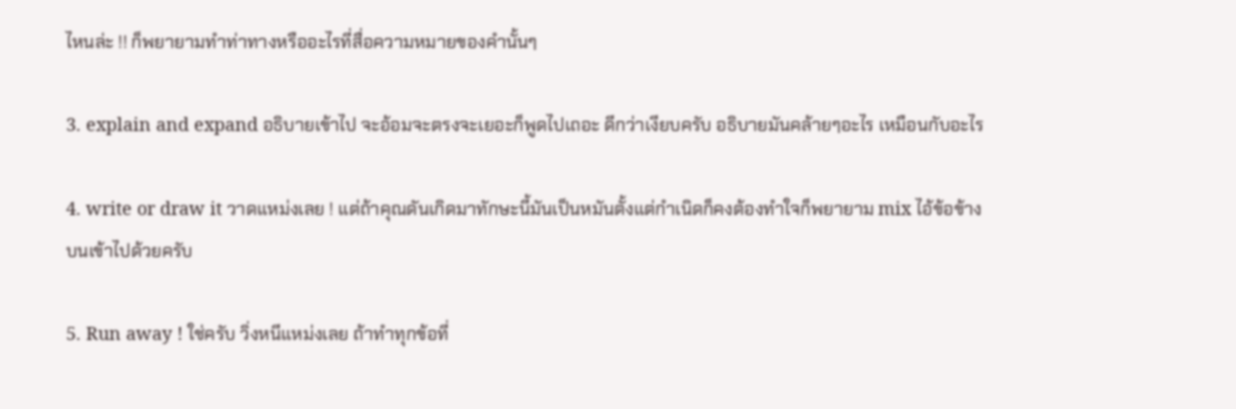ไหนล่ะ !! ก็พยายามทำท่าทางหรืออะไรที่สื่อความหมายของคำนั้นๆ

3. explain and expand อธิบายเข้าไป จะอ้อมจะตรงจะเยอะก็พูดไปเถอะ ดีกว่าเงียบครับ อธิบายมันคล้ายๆอะไร เหมือนกับอะไร

4. write or draw it วาดแหม่งเลย ! แต่ถ้าคุณดันเกิดมาทักษะนี้มันเป็นหมันตั้งแต่กำเนิดก็คงต้องทำใจก็พยายาม mix ไอ้ข้อข้างบนเข้าไปด้วยครับ

5. Run away ! ใช่ครับ วิ่งหนีแหม่งเลย ถ้าทำทุกข้อที่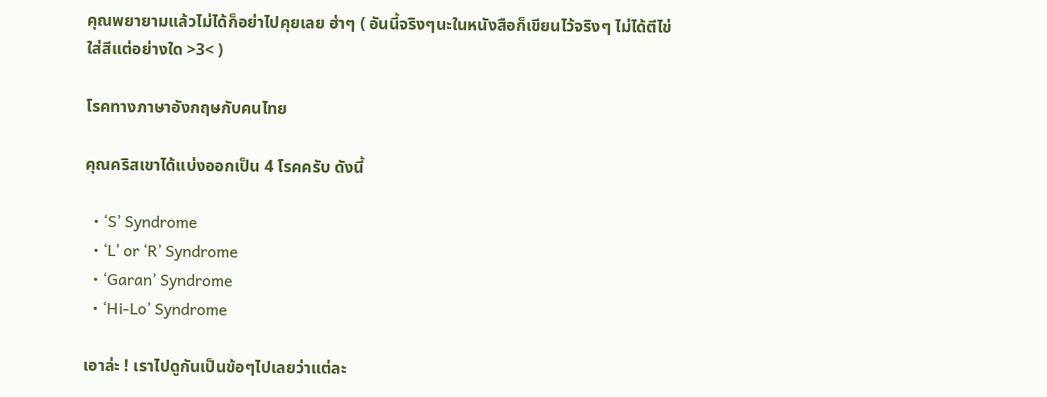คุณพยายามแล้วไม่ได้ก็อย่าไปคุยเลย ฮ่าๆ ( อันนี้จริงๆนะในหนังสือก็เขียนไว้จริงๆ ไม่ได้ตีไข่ใส่สีแต่อย่างใด >3< )

โรคทางภาษาอังกฤษกับคนไทย

คุณคริสเขาได้แบ่งออกเป็น 4 โรคครับ ดังนี้

  • ‘S’ Syndrome
  • ‘L’ or ‘R’ Syndrome
  • ‘Garan’ Syndrome
  • ‘Hi-Lo’ Syndrome

เอาล่ะ ! เราไปดูกันเป็นข้อๆไปเลยว่าแต่ละ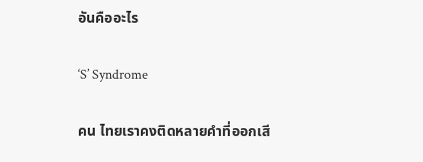อันคืออะไร

‘S’ Syndrome

คน ไทยเราคงติดหลายคำที่ออกเสี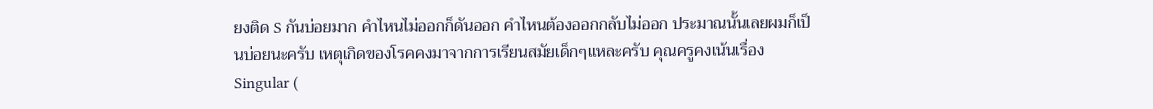ยงติด S กันบ่อยมาก คำไหนไม่ออกก็ดันออก คำไหนต้องออกกลับไม่ออก ประมาณนั้นเลยผมก็เป็นบ่อยนะครับ เหตุเกิดของโรคคงมาจากการเรียนสมัยเด็กๆแหละครับ คุณครูคงเน้นเรื่อง Singular (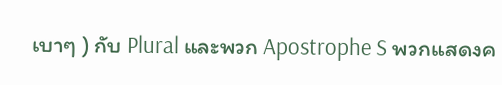เบาๆ ) กับ Plural และพวก Apostrophe S พวกแสดงค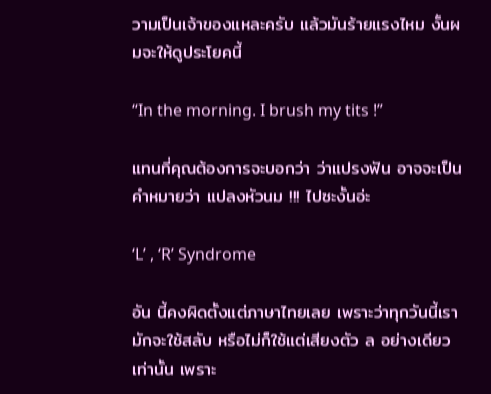วามเป็นเจ้าของแหละครับ แล้วมันร้ายแรงไหม งั้นผมจะให้ดูประโยคนี้

“In the morning. I brush my tits !”

แทนที่คุณต้องการจะบอกว่า ว่าแปรงฟัน อาจจะเป็นคำหมายว่า แปลงหัวนม !!! ไปซะงั้นอ่ะ

‘L’ , ‘R’ Syndrome

อัน นี้คงผิดตั้งแต่ภาษาไทยเลย เพราะว่าทุกวันนี้เรามักจะใช้สลับ หรือไม่ก็ใช้แต่เสียงตัว ล อย่างเดียวเท่านั้น เพราะ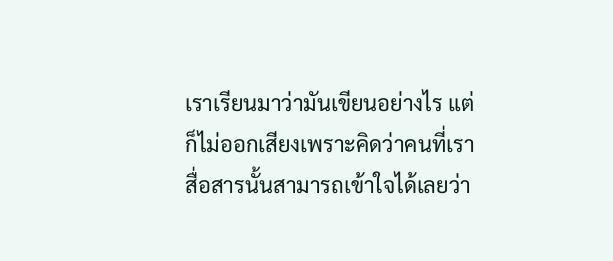เราเรียนมาว่ามันเขียนอย่างไร แต่ก็ไม่ออกเสียงเพราะคิดว่าคนที่เราสื่อสารนั้นสามารถเข้าใจได้เลยว่า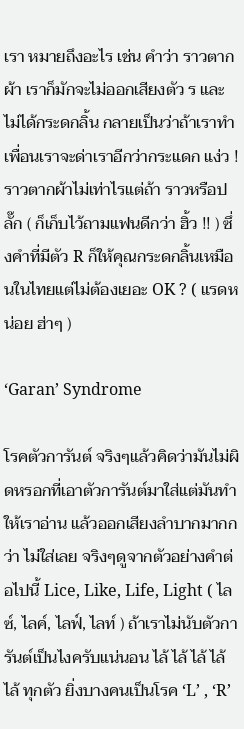เรา หมายถึงอะไร เช่น คำว่า ราวตากผ้า เราก็มักจะไม่ออกเสียงตัว ร และไม่ได้กระดกลิ้น กลายเป็นว่าถ้าเราทำเพื่อนเราจะด่าเราอีกว่ากระแดก แง่ว ! ราวตากผ้าไม่เท่าไรแต่ถ้า ราวหรือปลั๊ก ( ก็เก็บไว้ถามแฟนดีกว่า ฮิ้ว !! ) ซึ่งคำที่มีตัว R ก็ให้คุณกระดกลิ้นเหมือนในไทยแต่ไม่ต้องเยอะ OK ? ( แรดหน่อย ฮ่าๆ )

‘Garan’ Syndrome

โรคตัวการันต์ จริงๆแล้วคิดว่ามันไม่ผิดหรอกที่เอาตัวการันต์มาใส่แต่มันทำให้เราอ่าน แล้วออกเสียงลำบากมากกว่า ไม่ใส่เลย จริงๆดูจากตัวอย่างคำต่อไปนี้ Lice, Like, Life, Light ( ไลซ์, ไลค์, ไลฟ์, ไลท์ ) ถ้าเราไม่นับตัวการันต์เป็นไงครับแน่นอน ไล้ ไล้ ไล้ ไล้ ไล้ ทุกตัว ยิ่งบางคนเป็นโรค ‘L’ , ‘R’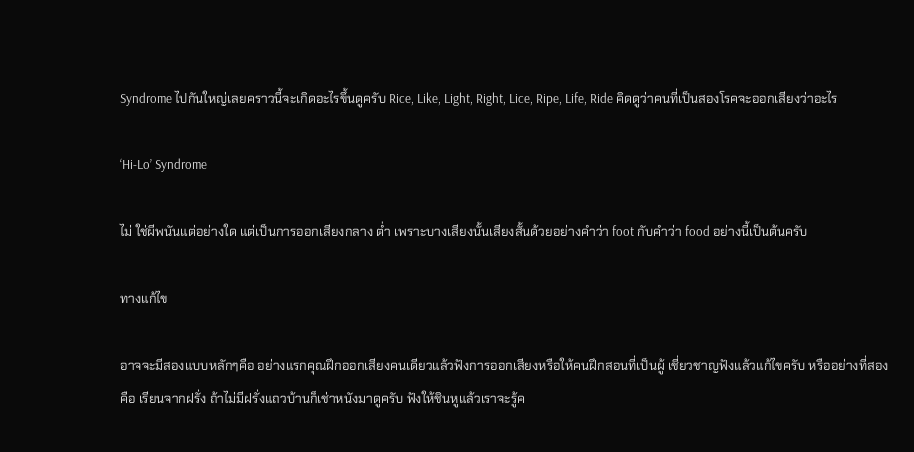Syndrome ไปกันใหญ่เลยคราวนี้จะเกิดอะไรขึ้นดูครับ Rice, Like, Light, Right, Lice, Ripe, Life, Ride คิดดูว่าคนที่เป็นสองโรคจะออกเสียงว่าอะไร

‘Hi-Lo’ Syndrome

ไม่ ใช่ผีพนันแต่อย่างใด แต่เป็นการออกเสียงกลาง ต่ำ เพราะบางเสียงนั้นเสียงสั้นด้วยอย่างคำว่า foot กับคำว่า food อย่างนี้เป็นต้นครับ

ทางแก้ไข

อาจจะมีสองแบบหลักๆคือ อย่างแรกคุณฝึกออกเสียงคนเดียวแล้วฟังการออกเสียงหรือให้คนฝึกสอนที่เป็นผู้ เชี่ยวชาญฟังแล้วแก้ไขครับ หรืออย่างที่สองคือ เรียนจากฝรั่ง ถ้าไม่มีฝรั่งแถวบ้านก็เช่าหนังมาดูครับ ฟังให้ชินหูแล้วเราจะรู้ค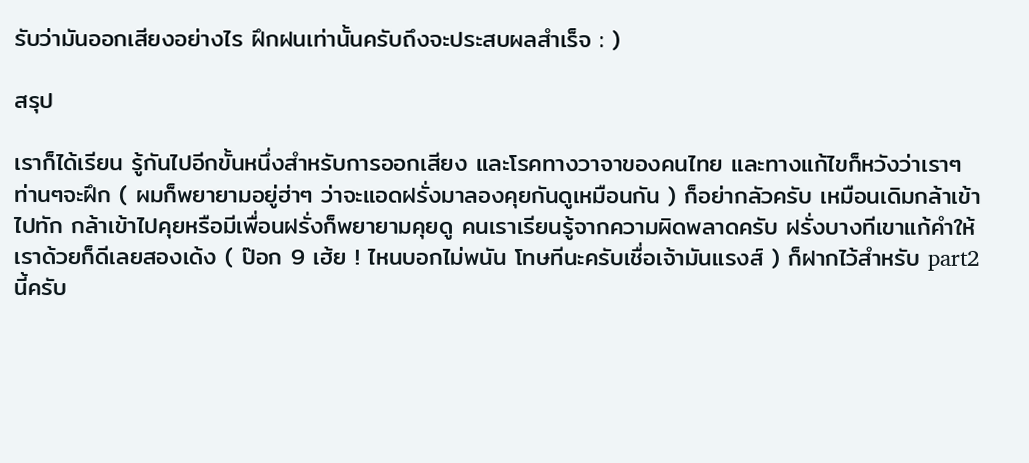รับว่ามันออกเสียงอย่างไร ฝึกฝนเท่านั้นครับถึงจะประสบผลสำเร็จ : )

สรุป

เราก็ได้เรียน รู้กันไปอีกขั้นหนึ่งสำหรับการออกเสียง และโรคทางวาจาของคนไทย และทางแก้ไขก็หวังว่าเราๆท่านๆจะฝึก ( ผมก็พยายามอยู่ฮ่าๆ ว่าจะแอดฝรั่งมาลองคุยกันดูเหมือนกัน ) ก็อย่ากลัวครับ เหมือนเดิมกล้าเข้าไปทัก กล้าเข้าไปคุยหรือมีเพื่อนฝรั่งก็พยายามคุยดู คนเราเรียนรู้จากความผิดพลาดครับ ฝรั่งบางทีเขาแก้คำให้เราด้วยก็ดีเลยสองเด้ง ( ป๊อก 9 เฮ้ย ! ไหนบอกไม่พนัน โทษทีนะครับเชื่อเจ้ามันแรงส์ ) ก็ฝากไว้สำหรับ part2 นี้ครับ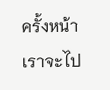ครั้งหน้าเราจะไป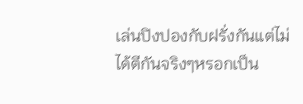เล่นปิงปองกับฝรั่งกันแต่ไม่ได้ตีกันจริงๆหรอกเป็น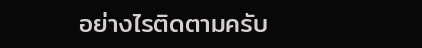อย่างไรติดตามครับ